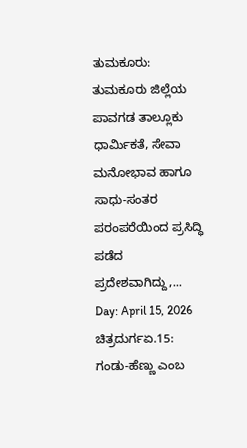ತುಮಕೂರು: ತುಮಕೂರು ಜಿಲ್ಲೆಯ ಪಾವಗಡ ತಾಲ್ಲೂಕು ಧಾರ್ಮಿಕತೆ, ಸೇವಾ ಮನೋಭಾವ ಹಾಗೂ ಸಾಧು-ಸಂತರ ಪರಂಪರೆಯಿಂದ ಪ್ರಸಿದ್ಧಿ ಪಡೆದ ಪ್ರದೇಶವಾಗಿದ್ದು,...
Day: April 15, 2026
ಚಿತ್ರದುರ್ಗಏ.15: ಗಂಡು-ಹೆಣ್ಣು ಎಂಬ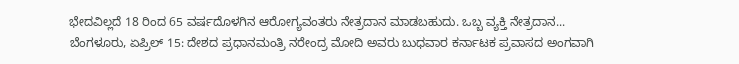ಭೇದವಿಲ್ಲದೆ 18 ರಿಂದ 65 ವರ್ಷದೊಳಗಿನ ಆರೋಗ್ಯವಂತರು ನೇತ್ರದಾನ ಮಾಡಬಹುದು. ಒಬ್ಬ ವ್ಯಕ್ತಿ ನೇತ್ರದಾನ...
ಬೆಂಗಳೂರು, ಏಪ್ರಿಲ್ 15: ದೇಶದ ಪ್ರಧಾನಮಂತ್ರಿ ನರೇಂದ್ರ ಮೋದಿ ಅವರು ಬುಧವಾರ ಕರ್ನಾಟಕ ಪ್ರವಾಸದ ಅಂಗವಾಗಿ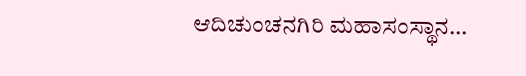ಆದಿಚುಂಚನಗಿರಿ ಮಹಾಸಂಸ್ಥಾನ...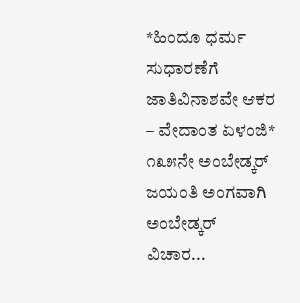*ಹಿಂದೂ ಧರ್ಮ ಸುಧಾರಣೆಗೆ ಜಾತಿವಿನಾಶವೇ ಆಕರ – ವೇದಾಂತ ಏಳಂಜಿ* ೧೩೫ನೇ ಅಂಬೇಡ್ಕರ್ ಜಯಂತಿ ಅಂಗವಾಗಿ ಅಂಬೇಡ್ಕರ್ ವಿಚಾರ...